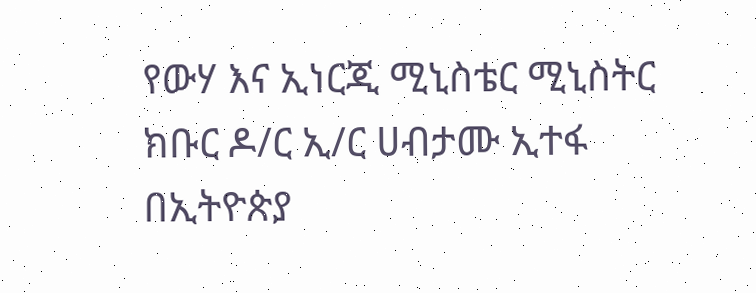የውሃ እና ኢነርጂ ሚኒስቴር ሚኒስትር ክቡር ዶ/ር ኢ/ር ሀብታሙ ኢተፋ በኢትዮጵያ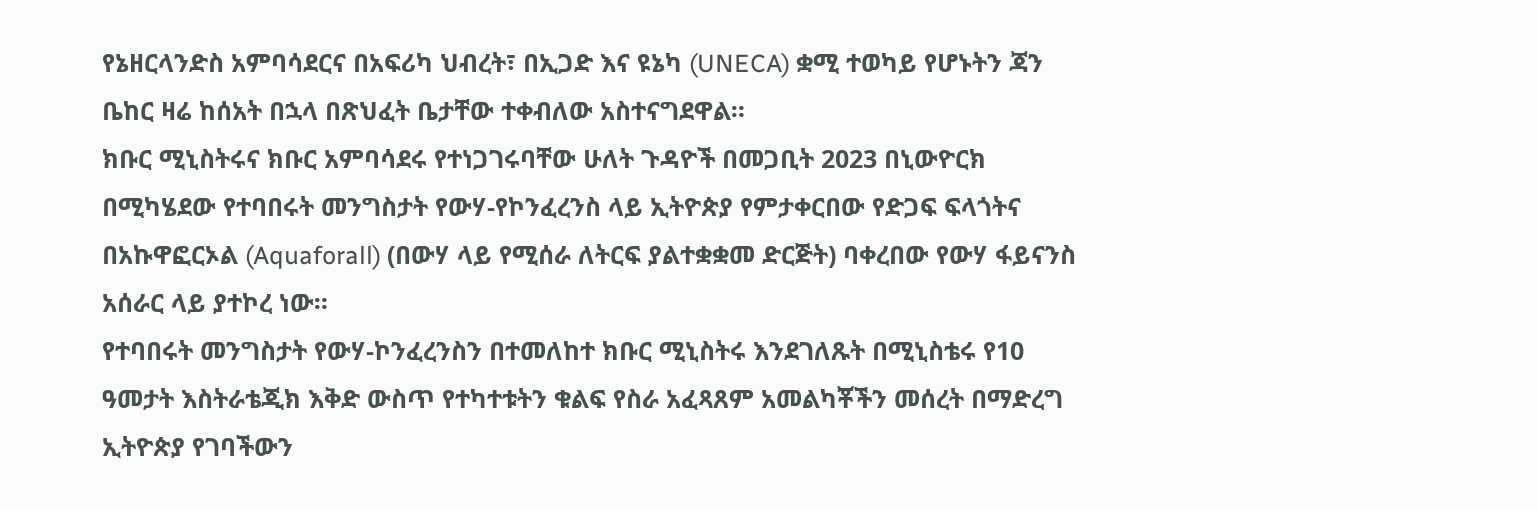የኔዘርላንድስ አምባሳደርና በአፍሪካ ህብረት፣ በኢጋድ እና ዩኔካ (UNECA) ቋሚ ተወካይ የሆኑትን ጃን ቤከር ዛሬ ከሰአት በኋላ በጽህፈት ቤታቸው ተቀብለው አስተናግደዋል።
ክቡር ሚኒስትሩና ክቡር አምባሳደሩ የተነጋገሩባቸው ሁለት ጉዳዮች በመጋቢት 2023 በኒውዮርክ በሚካሄደው የተባበሩት መንግስታት የውሃ-የኮንፈረንስ ላይ ኢትዮጵያ የምታቀርበው የድጋፍ ፍላጎትና በአኩዋፎርኦል (Aquaforall) (በውሃ ላይ የሚሰራ ለትርፍ ያልተቋቋመ ድርጅት) ባቀረበው የውሃ ፋይናንስ አሰራር ላይ ያተኮረ ነው።
የተባበሩት መንግስታት የውሃ-ኮንፈረንስን በተመለከተ ክቡር ሚኒስትሩ እንደገለጹት በሚኒስቴሩ የ10 ዓመታት እስትራቴጂክ እቅድ ውስጥ የተካተቱትን ቁልፍ የስራ አፈጻጸም አመልካቾችን መሰረት በማድረግ ኢትዮጵያ የገባችውን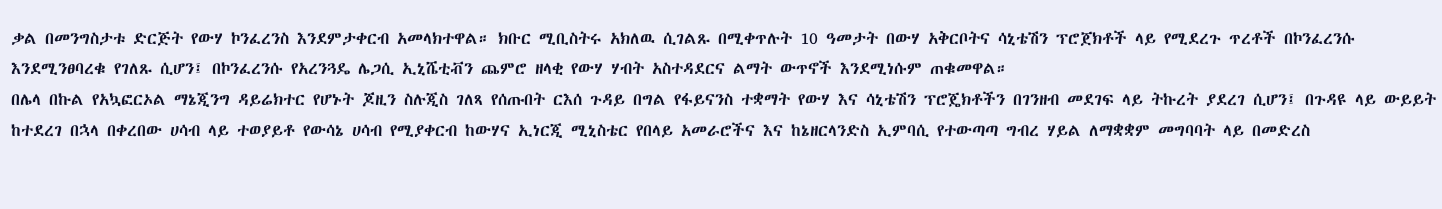ቃል በመንግስታቱ ድርጅት የውሃ ኮንፈረንስ እንደምታቀርብ አመላክተዋል። ክቡር ሚቢስትሩ አክለዉ ሲገልጹ በሚቀጥሉት 10 ዓመታት በውሃ አቅርቦትና ሳኒቴሽን ፕሮጀክቶች ላይ የሚደረጉ ጥረቶች በኮንፈረንሱ እንደሚንፀባረቁ የገለጹ ሲሆን፤ በኮንፈረንሱ የአረንጓዴ ሌጋሲ ኢኒሼቲቭን ጨምሮ ዘላቂ የውሃ ሃብት አስተዳደርና ልማት ውጥኖች እንደሚነሱም ጠቁመዋል።
በሌላ በኩል የአኳፎርኦል ማኔጂንግ ዳይሬክተር የሆኑት ጆዚን ስሉጂስ ገለጻ የሰጡበት ርእሰ ጉዳይ በግል የፋይናንስ ተቋማት የውሃ እና ሳኒቴሽን ፕሮጄክቶችን በገንዘብ መደገፍ ላይ ትኩረት ያደረገ ሲሆን፤ በጉዳዩ ላይ ውይይት ከተደረገ በኋላ በቀረበው ሀሳብ ላይ ተወያይቶ የውሳኔ ሀሳብ የሚያቀርብ ከውሃና ኢነርጂ ሚኒስቴር የበላይ አመራሮችና እና ከኔዘርላንድስ ኢምባሲ የተውጣጣ ግብረ ሃይል ለማቋቋም መግባባት ላይ በመድረስ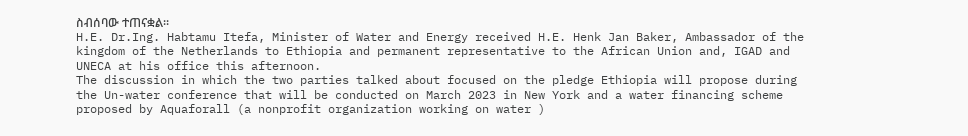ስብሰባው ተጠናቋል፡፡
H.E. Dr.Ing. Habtamu Itefa, Minister of Water and Energy received H.E. Henk Jan Baker, Ambassador of the kingdom of the Netherlands to Ethiopia and permanent representative to the African Union and, IGAD and UNECA at his office this afternoon.
The discussion in which the two parties talked about focused on the pledge Ethiopia will propose during the Un-water conference that will be conducted on March 2023 in New York and a water financing scheme proposed by Aquaforall (a nonprofit organization working on water )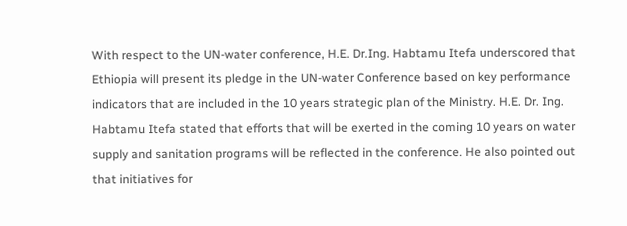With respect to the UN-water conference, H.E. Dr.Ing. Habtamu Itefa underscored that Ethiopia will present its pledge in the UN-water Conference based on key performance indicators that are included in the 10 years strategic plan of the Ministry. H.E. Dr. Ing. Habtamu Itefa stated that efforts that will be exerted in the coming 10 years on water supply and sanitation programs will be reflected in the conference. He also pointed out that initiatives for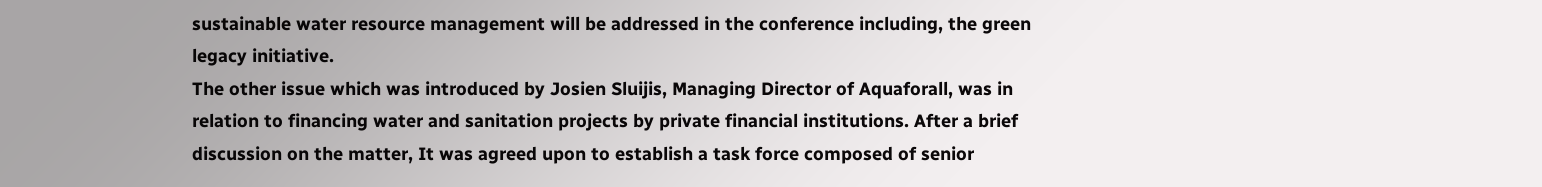sustainable water resource management will be addressed in the conference including, the green legacy initiative.
The other issue which was introduced by Josien Sluijis, Managing Director of Aquaforall, was in relation to financing water and sanitation projects by private financial institutions. After a brief discussion on the matter, It was agreed upon to establish a task force composed of senior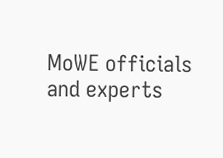MoWE officials and experts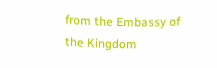from the Embassy of the Kingdom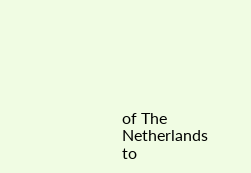of The Netherlands to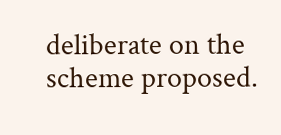deliberate on the scheme proposed.